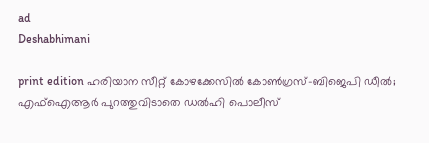ad
Deshabhimani

print edition ഹരിയാന സീറ്റ്‌ കോഴക്കേസിൽ കോൺഗ്രസ്‌–ബിജെപി ഡീൽ; എഫ്‌ഐആർ പുറത്തുവിടാതെ ഡൽഹി പൊലീസ്‌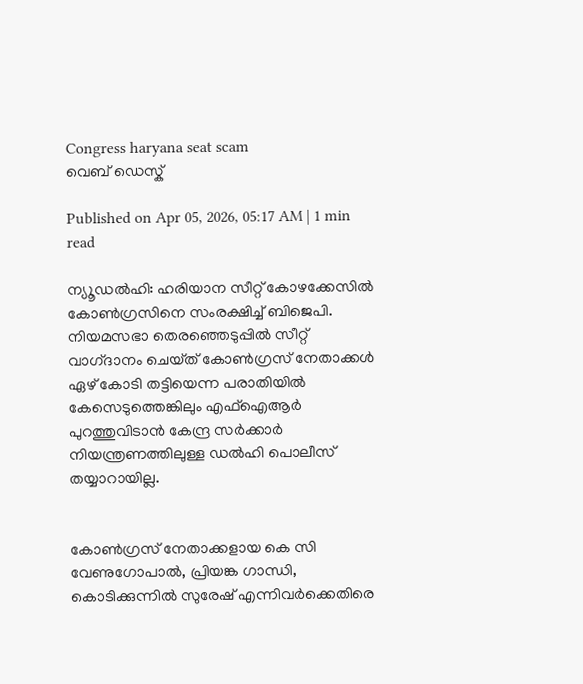Congress haryana seat scam
വെബ് ഡെസ്ക്

Published on Apr 05, 2026, 05:17 AM | 1 min read

ന്യ‍ൂഡൽഹി: ഹരിയാന സീറ്റ്‌ കോഴക്കേസിൽ കോൺഗ്രസിനെ സംരക്ഷിച്ച്‌ ബിജെപി. നിയമസഭാ തെരഞ്ഞെടുപ്പിൽ സീറ്റ്‌ വാഗ്‌ദാനം ചെയ്‌ത്‌ കോൺഗ്രസ്‌ നേതാക്കൾ ഏഴ്‌ കോടി തട്ടിയെന്ന പരാതിയിൽ കേസെടുത്തെങ്കിലും എഫ്‌ഐആർ പുറത്തുവിടാൻ കേന്ദ്ര സർക്കാർ നിയന്ത്രണത്തിലുള്ള ഡൽഹി പൊലീസ്‌ തയ്യാറായില്ല.


കോൺഗ്രസ്‌ നേതാക്കളായ കെ സി വേണുഗോപാൽ, പ്രിയങ്ക ഗാന്ധി, കൊടിക്കുന്നിൽ സുരേഷ്‌ എന്നിവർക്കെതിരെ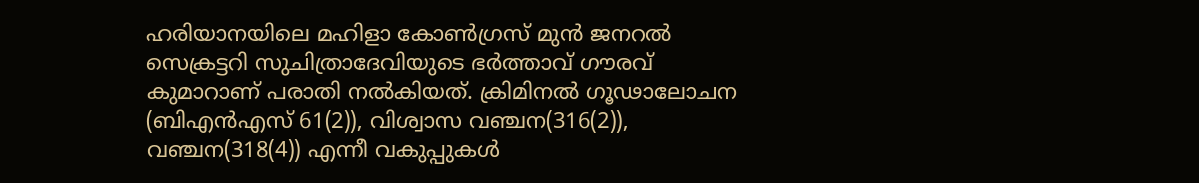ഹരിയാനയിലെ മഹിളാ കോൺഗ്രസ്‌ മുൻ ജനറൽ സെക്രട്ടറി സുചിത്രാദേവിയുടെ ഭർത്താവ്‌ ഗ‍ൗരവ്‌ കുമാറാണ്‌ പരാതി നൽകിയത്‌. ക്രിമിനൽ ഗൂഢാലോചന (ബിഎൻഎസ്‌ 61(2)), വിശ്വാസ വഞ്ചന(316(2)), വഞ്ചന(318(4)) എന്നീ വകുപ്പുകൾ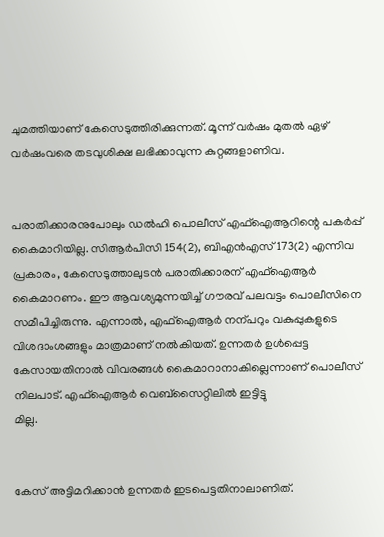ചുമത്തിയാണ്‌ കേസെടുത്തിരിക്കുന്നത്‌. മൂന്ന്‌ വർഷം മുതൽ ഏഴ്‌ വർഷംവരെ തടവുശിക്ഷ ലഭിക്കാവുന്ന കുറ്റങ്ങളാണിവ.


പരാതിക്കാരനുപോലും ഡൽഹി പൊലീസ്‌ എഫ്‌ഐആറിന്റെ പകർപ്പ്‌ കൈമാറിയില്ല. സിആർപിസി 154(2), ബിഎൻഎസ്‌ 173(2) എന്നിവ പ്രകാരം, കേസെടുത്താലുടൻ പരാതിക്കാരന്‌ എഫ്‌ഐആർ കൈമാറണം. ഇ‍ൗ ആവശ്യമുന്നയിച്ച്‌ ഗ‍ൗരവ്‌ പലവട്ടം പൊലീസിനെ സമീപിച്ചിരുന്നു. എന്നാൽ, എഫ്‌ഐആർ നന്പറും വകുപ്പുകളുടെ വിശദാംശങ്ങളും മാത്രമാണ്‌ നൽകിയത്‌. ഉന്നതർ ഉൾപ്പെട്ട കേസായതിനാൽ വിവരങ്ങൾ കൈമാറാനാകില്ലെന്നാണ്‌ പൊലീസ്‌ നിലപാട്‌. എഫ്‌ഐആർ വെബ്‌സൈറ്റിലിൽ ഇട്ടിട്ടു
മില്ല.


കേസ്‌ അട്ടിമറിക്കാൻ ഉന്നതർ ഇടപെട്ടതിനാലാണിത്‌.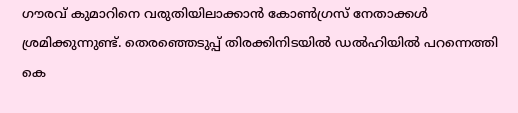ഗ‍ൗരവ്‌ കുമാറിനെ വരുതിയിലാക്കാൻ കോൺഗ്രസ്‌ നേതാക്കൾ ശ്രമിക്കുന്നുണ്ട്‌. തെരഞ്ഞെടുപ്പ്‌ തിരക്കിനിടയിൽ ഡൽഹിയിൽ പറന്നെത്തി കെ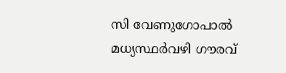സി വേണുഗോപാൽ മധ്യസ്ഥർവഴി ഗ‍ൗരവ്‌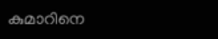കുമാറിനെ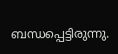ബന്ധപ്പെട്ടിരുന്നു.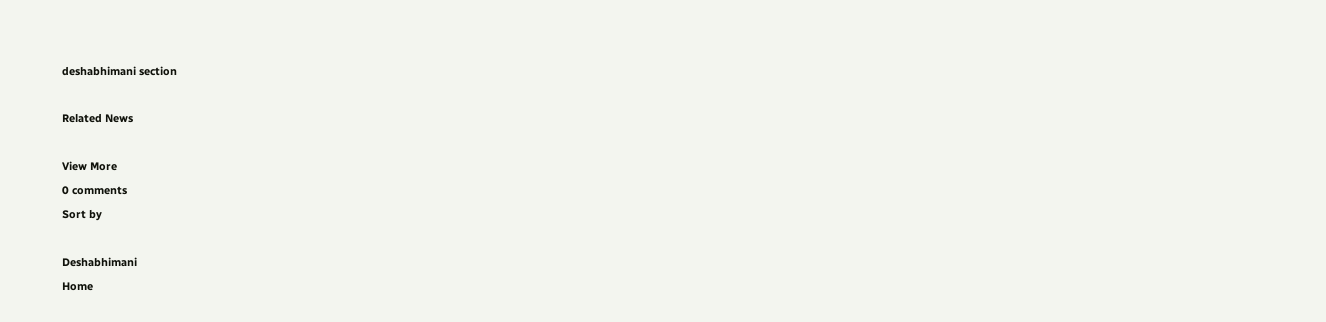deshabhimani section

Related News

View More
0 comments
Sort by

Deshabhimani
Home